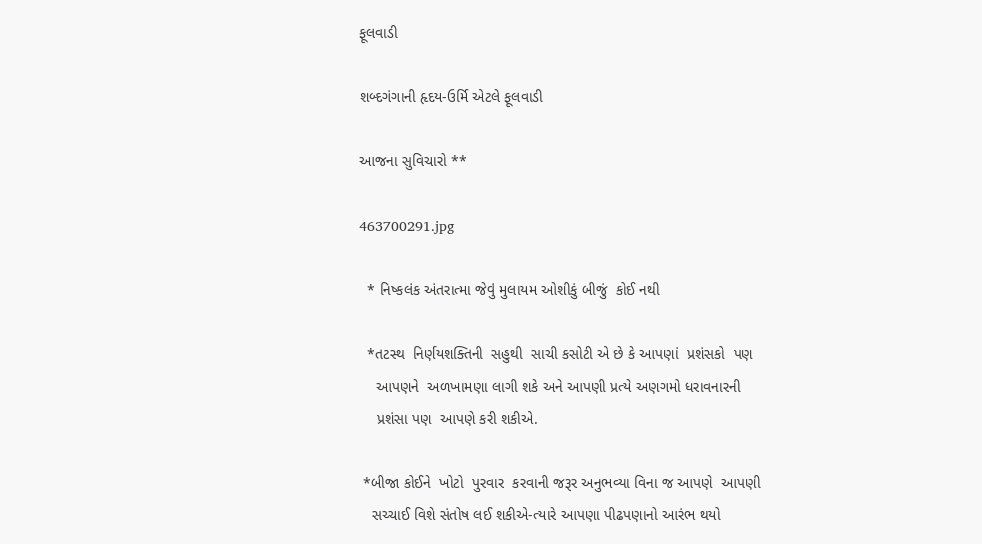ફૂલવાડી

શબ્દગંગાની હૃદય-ઉર્મિ એટલે ફૂલવાડી

આજના સુવિચારો **

463700291.jpg

  * નિષ્કલંક અંતરાત્મા જેવું મુલાયમ ઓશીકું બીજું  કોઈ નથી

  *તટસ્થ  નિર્ણયશક્તિની  સહુથી  સાચી કસોટી એ છે કે આપણાં  પ્રશંસકો  પણ
    આપણને  અળખામણા લાગી શકે અને આપણી પ્રત્યે અણગમો ધરાવનારની
    પ્રશંસા પણ  આપણે કરી શકીએ.

 *બીજા કોઈને  ખોટો  પુરવાર  કરવાની જરૂર અનુભવ્યા વિના જ આપણે  આપણી
   સચ્ચાઈ વિશે સંતોષ લઈ શકીએ-ત્યારે આપણા પીઢપણાનો આરંભ થયો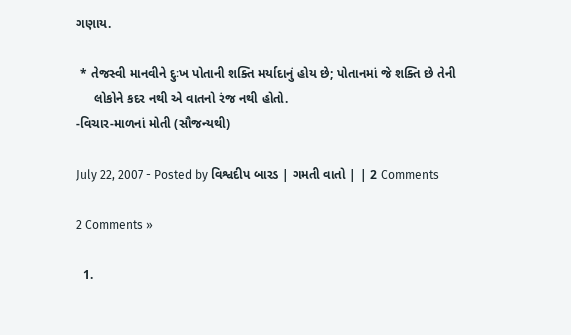ગણાય.

 * તેજસ્વી માનવીને દુઃખ પોતાની શક્તિ મર્યાદાનું હોય છે; પોતાનમાં જે શક્તિ છે તેની
     લોકોને કદર નથી એ વાતનો રંજ નથી હોતો.
-વિચાર-માળનાં મોતી (સૌજન્યથી)

July 22, 2007 - Posted by વિશ્વદીપ બારડ | ગમતી વાતો | | 2 Comments

2 Comments »

  1.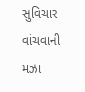સુવિચાર વાંચવાની મઝા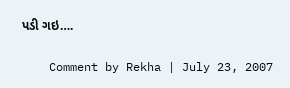પડી ગઇ….

    Comment by Rekha | July 23, 2007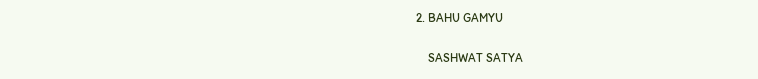2. BAHU GAMYU

    SASHWAT SATYA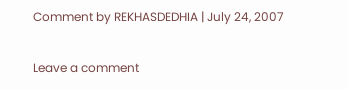Comment by REKHASDEDHIA | July 24, 2007

Leave a comment